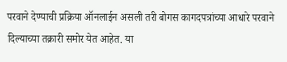परवाने देण्याची प्रक्रिया ऑनलाईन असली तरी बोगस कागदपत्रांच्या आधारे परवाने दिल्याच्या तक्रारी समोर येत आहेत. या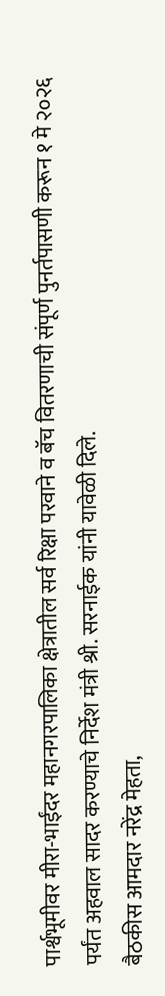पार्श्वभूमीवर मीरा-भाईंदर महानगरपालिका क्षेत्रातील सर्व रिक्षा परवाने व बॅच वितरणाची संपूर्ण पुनर्तपासणी करून १ मे २०२६ पर्यंत अहवाल सादर करण्याचे निर्देश मंत्री श्री. सरनाईक यांनी यावेळी दिले.
बैठकीस आमदार नरेंद्र मेहता,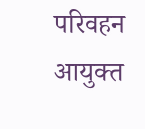परिवहन आयुक्त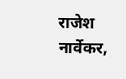राजेश नार्वेकर,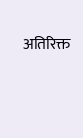अतिरिक्त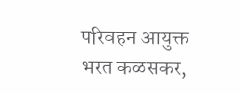परिवहन आयुक्त भरत कळसकर,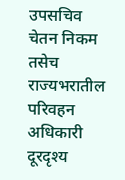उपसचिव चेतन निकम तसेच राज्यभरातील परिवहन अधिकारी दूरदृश्य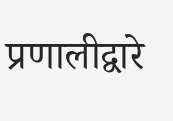प्रणालीद्वारे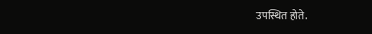उपस्थित होते.